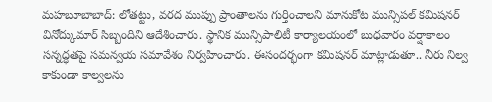మహబూబాబాద్: లోతట్టు, వరద ముప్పు ప్రాంతాలను గుర్తించాలని మానుకోట మున్సిపల్ కమిషనర్ వినోద్కుమార్ సిబ్బందిని ఆదేశించారు. స్థానిక మున్సిపాలిటీ కార్యాలయంలో బుధవారం వర్షాకాలం సన్నద్ధతపై సమన్వయ సమావేశం నిర్వహించారు. ఈసందర్భంగా కమిషనర్ మాట్లాడుతూ.. నీరు నిల్వ కాకుండా కాల్వలను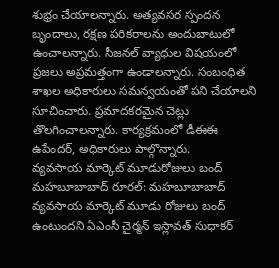శుభ్రం చేయాలన్నారు. అత్యవసర స్పందన బృందాలు, రక్షణ పరికరాలను అందుబాటులో ఉంచాలన్నారు. సీజనల్ వ్యాధుల విషయంలో ప్రజలు అప్రమత్తంగా ఉండాలన్నారు. సంబంధిత శాఖల అధికారులు సమన్వయంతో పని చేయాలని సూచించారు. ప్రమాదకరమైన చెట్లు తొలగించాలన్నారు. కార్యక్రమంలో డీఈఈ ఉపేందర్, అధికారులు పాల్గొన్నారు.
వ్యవసాయ మార్కెట్ మూడురోజులు బంద్
మహబూబాబాద్ రూరల్: మహబూబాబాద్ వ్యవసాయ మార్కెట్ మూడు రోజులు బంద్ ఉంటుందని ఏఎంసీ చైర్మన్ ఇస్లావత్ సుధాకర్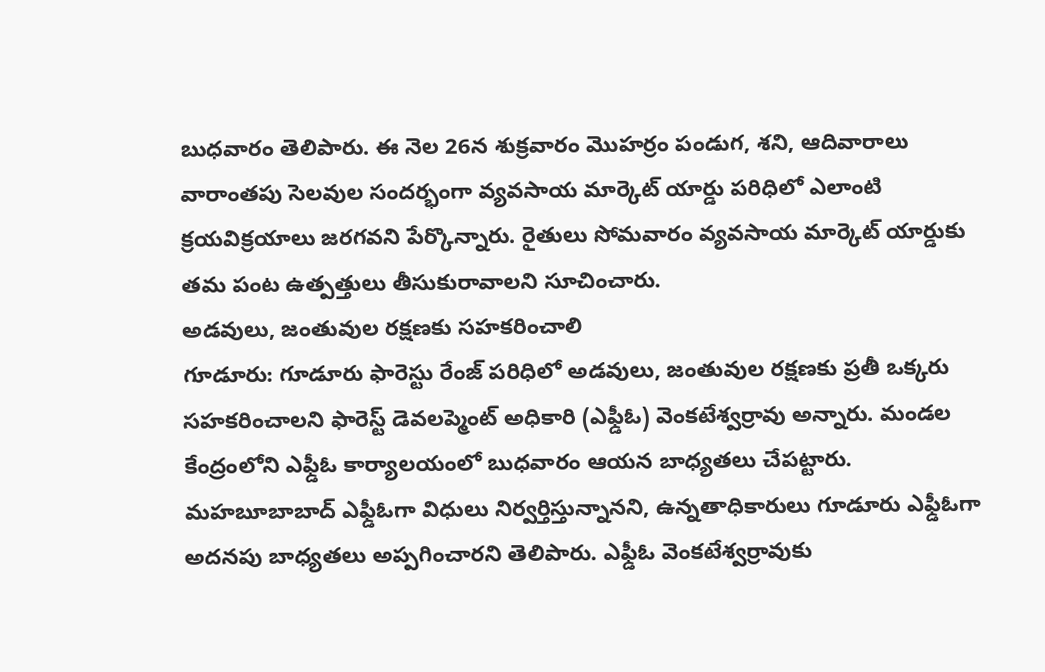బుధవారం తెలిపారు. ఈ నెల 26న శుక్రవారం మొహర్రం పండుగ, శని, ఆదివారాలు వారాంతపు సెలవుల సందర్భంగా వ్యవసాయ మార్కెట్ యార్డు పరిధిలో ఎలాంటి క్రయవిక్రయాలు జరగవని పేర్కొన్నారు. రైతులు సోమవారం వ్యవసాయ మార్కెట్ యార్డుకు తమ పంట ఉత్పత్తులు తీసుకురావాలని సూచించారు.
అడవులు, జంతువుల రక్షణకు సహకరించాలి
గూడూరు: గూడూరు ఫారెస్టు రేంజ్ పరిధిలో అడవులు, జంతువుల రక్షణకు ప్రతీ ఒక్కరు సహకరించాలని ఫారెస్ట్ డెవలప్మెంట్ అధికారి (ఎఫ్డీఓ) వెంకటేశ్వర్రావు అన్నారు. మండల కేంద్రంలోని ఎఫ్డీఓ కార్యాలయంలో బుధవారం ఆయన బాధ్యతలు చేపట్టారు. మహబూబాబాద్ ఎఫ్డీఓగా విధులు నిర్వర్తిస్తున్నానని, ఉన్నతాధికారులు గూడూరు ఎఫ్డీఓగా అదనపు బాధ్యతలు అప్పగించారని తెలిపారు. ఎఫ్డీఓ వెంకటేశ్వర్రావుకు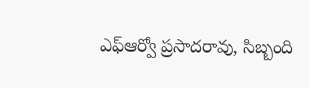ఎఫ్ఆర్వో ప్రసాదరావు, సిబ్బంది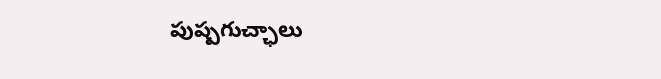పుష్పగుచ్ఛాలు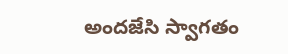అందజేసి స్వాగతం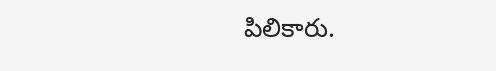పిలికారు.